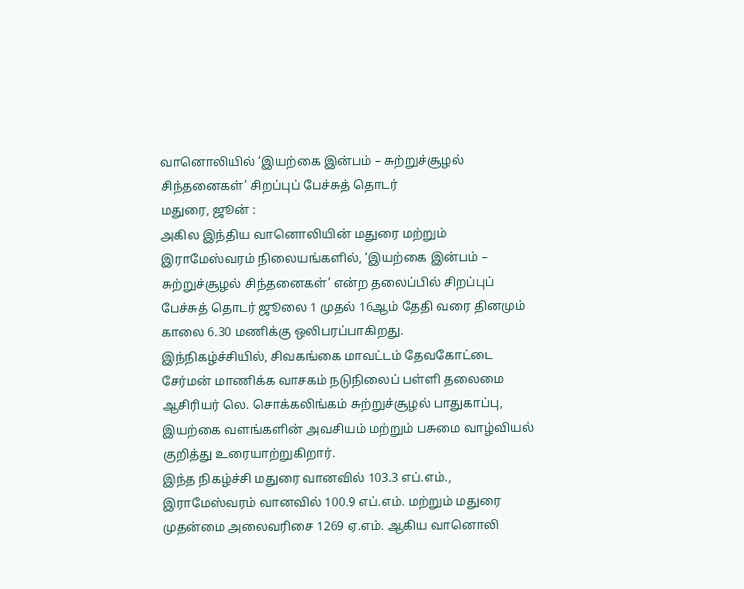வானொலியில் ‘இயற்கை இன்பம் – சுற்றுச்சூழல் சிந்தனைகள்’ சிறப்புப் பேச்சுத் தொடர்
மதுரை, ஜூன் :
அகில இந்திய வானொலியின் மதுரை மற்றும் இராமேஸ்வரம் நிலையங்களில், ‘இயற்கை இன்பம் – சுற்றுச்சூழல் சிந்தனைகள்’ என்ற தலைப்பில் சிறப்புப் பேச்சுத் தொடர் ஜூலை 1 முதல் 16ஆம் தேதி வரை தினமும் காலை 6.30 மணிக்கு ஒலிபரப்பாகிறது.
இந்நிகழ்ச்சியில், சிவகங்கை மாவட்டம் தேவகோட்டை சேர்மன் மாணிக்க வாசகம் நடுநிலைப் பள்ளி தலைமை ஆசிரியர் லெ. சொக்கலிங்கம் சுற்றுச்சூழல் பாதுகாப்பு, இயற்கை வளங்களின் அவசியம் மற்றும் பசுமை வாழ்வியல் குறித்து உரையாற்றுகிறார்.
இந்த நிகழ்ச்சி மதுரை வானவில் 103.3 எப்.எம்., இராமேஸ்வரம் வானவில் 100.9 எப்.எம். மற்றும் மதுரை முதன்மை அலைவரிசை 1269 ஏ.எம். ஆகிய வானொலி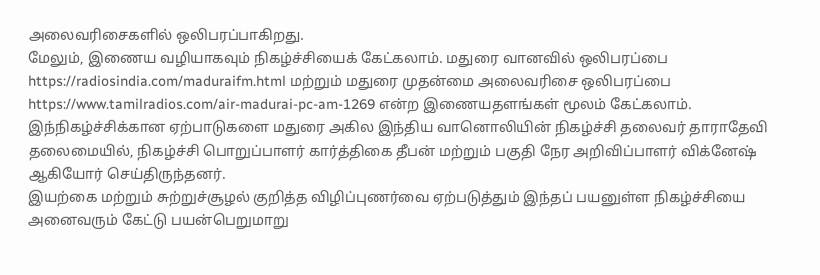அலைவரிசைகளில் ஒலிபரப்பாகிறது.
மேலும், இணைய வழியாகவும் நிகழ்ச்சியைக் கேட்கலாம். மதுரை வானவில் ஒலிபரப்பை https://radiosindia.com/maduraifm.html மற்றும் மதுரை முதன்மை அலைவரிசை ஒலிபரப்பை https://www.tamilradios.com/air-madurai-pc-am-1269 என்ற இணையதளங்கள் மூலம் கேட்கலாம்.
இந்நிகழ்ச்சிக்கான ஏற்பாடுகளை மதுரை அகில இந்திய வானொலியின் நிகழ்ச்சி தலைவர் தாராதேவி தலைமையில், நிகழ்ச்சி பொறுப்பாளர் கார்த்திகை தீபன் மற்றும் பகுதி நேர அறிவிப்பாளர் விக்னேஷ் ஆகியோர் செய்திருந்தனர்.
இயற்கை மற்றும் சுற்றுச்சூழல் குறித்த விழிப்புணர்வை ஏற்படுத்தும் இந்தப் பயனுள்ள நிகழ்ச்சியை அனைவரும் கேட்டு பயன்பெறுமாறு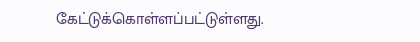கேட்டுக்கொள்ளப்பட்டுள்ளது.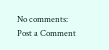No comments:
Post a Comment